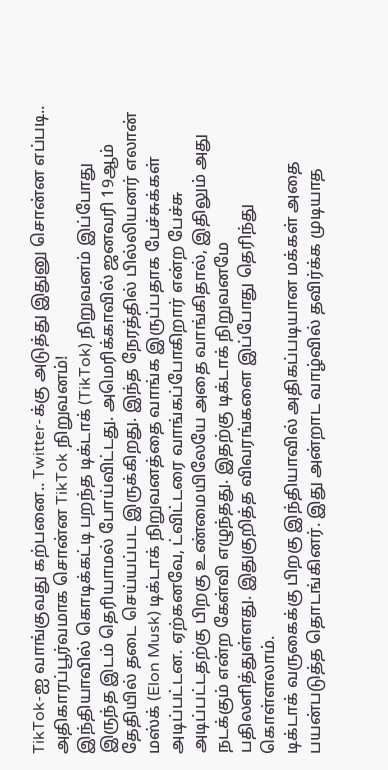TikTok-ஐ வாங்குவது கற்பனை.. Twitter-க்கு அடுத்து இதுனு சொன்ன எப்படி.. அதிகாரப்பூர்வமாக சொன்ன TikTok நிறுவனம்!
இந்தியாவில் கொடிக்கட்டி பறந்த டிக்டாக் (TikTok) நிறுவனம் இப்போது இருந்த இடம் தெரியாமல் போய்விட்டது. அமெரிக்காவில் ஜனவரி 19ஆம் தேதியில் தடை செய்யப்பட இருக்கிறது. இந்த நேரத்தில் பில்லியனர் எலான் மஸ்க் (Elon Musk) டிக்டாக் நிறுவனத்தை வாங்க இருப்பதாக பேச்சுக்கள் அடிப்பட்டன. ஏற்கனவே, ட்விட்டரை வாங்கப்போகிறார் என்ற பேச்சு அடிப்பட்டதற்கு பிறகு உண்மையிலேயே அதை வாங்கிதால், இதிலும் அது நடக்கும் என்ற கேள்வி எழுந்தது. இதற்கு டிக்டாக் நிறுவனமே பதிலளித்துள்ளது. இதுகுறித்த விவரங்களை இப்போது தெரிந்து கொள்ளலாம்.
டிக்டாக் வருகைக்கு பிறகு இந்தியாவில் அதிகப்படியான மக்கள் அதை பயன்படுத்த தொடங்கினர். இது அன்றாட வாழ்வில் தவிர்க்க முடியாத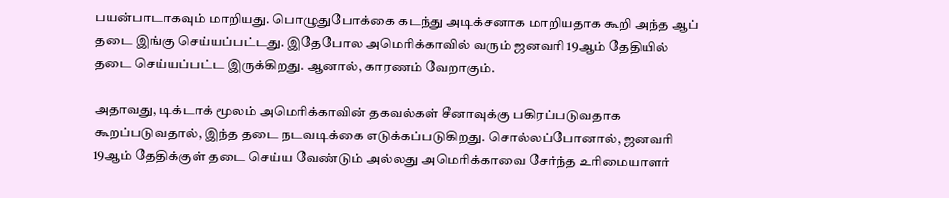பயன்பாடாகவும் மாறியது. பொழுதுபோக்கை கடந்து அடிக்சனாக மாறியதாக கூறி அந்த ஆப் தடை இங்கு செய்யப்பட்டது. இதேபோல அமெரிக்காவில் வரும் ஜனவரி 19ஆம் தேதியில் தடை செய்யப்பட்ட இருக்கிறது. ஆனால், காரணம் வேறாகும்.

அதாவது, டிக்டாக் மூலம் அமெரிக்காவின் தகவல்கள் சீனாவுக்கு பகிரப்படுவதாக கூறப்படுவதால், இந்த தடை நடவடிக்கை எடுக்கப்படுகிறது. சொல்லப்போனால், ஜனவரி 19ஆம் தேதிக்குள் தடை செய்ய வேண்டும் அல்லது அமெரிக்காவை சேர்ந்த உரிமையாளர்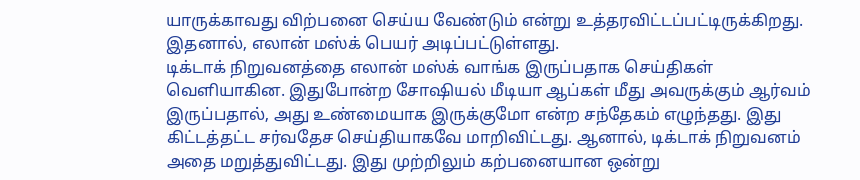யாருக்காவது விற்பனை செய்ய வேண்டும் என்று உத்தரவிட்டப்பட்டிருக்கிறது. இதனால், எலான் மஸ்க் பெயர் அடிப்பட்டுள்ளது.
டிக்டாக் நிறுவனத்தை எலான் மஸ்க் வாங்க இருப்பதாக செய்திகள் வெளியாகின. இதுபோன்ற சோஷியல் மீடியா ஆப்கள் மீது அவருக்கும் ஆர்வம் இருப்பதால், அது உண்மையாக இருக்குமோ என்ற சந்தேகம் எழுந்தது. இது கிட்டத்தட்ட சர்வதேச செய்தியாகவே மாறிவிட்டது. ஆனால், டிக்டாக் நிறுவனம் அதை மறுத்துவிட்டது. இது முற்றிலும் கற்பனையான ஒன்று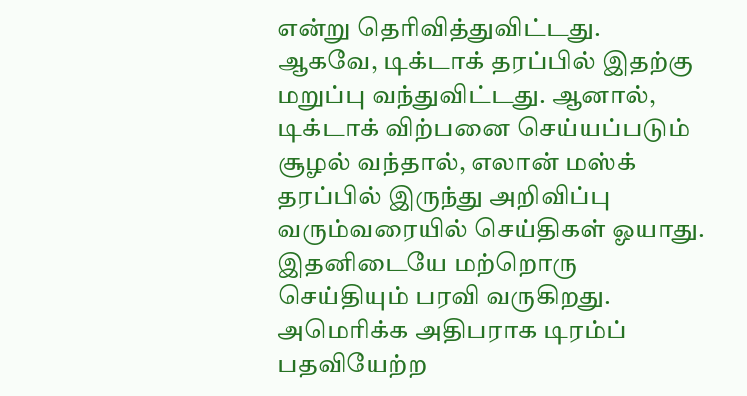என்று தெரிவித்துவிட்டது.
ஆகவே, டிக்டாக் தரப்பில் இதற்கு மறுப்பு வந்துவிட்டது. ஆனால், டிக்டாக் விற்பனை செய்யப்படும் சூழல் வந்தால், எலான் மஸ்க் தரப்பில் இருந்து அறிவிப்பு வரும்வரையில் செய்திகள் ஓயாது. இதனிடையே மற்றொரு செய்தியும் பரவி வருகிறது. அமெரிக்க அதிபராக டிரம்ப் பதவியேற்ற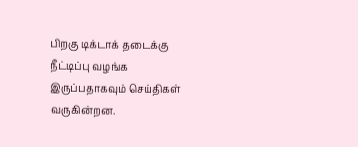பிறகு டிக்டாக் தடைக்கு நீட்டிப்பு வழங்க இருப்பதாகவும் செய்திகள் வருகின்றன.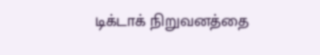டிக்டாக் நிறுவனத்தை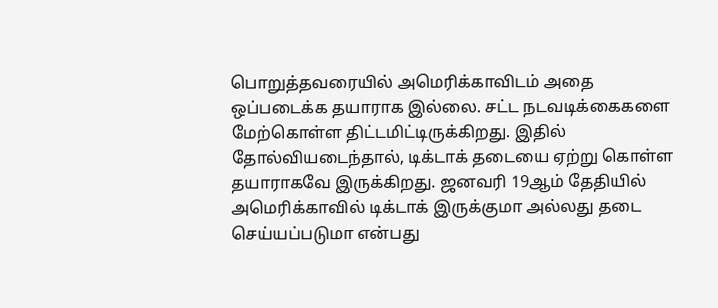பொறுத்தவரையில் அமெரிக்காவிடம் அதை ஒப்படைக்க தயாராக இல்லை. சட்ட நடவடிக்கைகளை மேற்கொள்ள திட்டமிட்டிருக்கிறது. இதில் தோல்வியடைந்தால், டிக்டாக் தடையை ஏற்று கொள்ள தயாராகவே இருக்கிறது. ஜனவரி 19ஆம் தேதியில் அமெரிக்காவில் டிக்டாக் இருக்குமா அல்லது தடை செய்யப்படுமா என்பது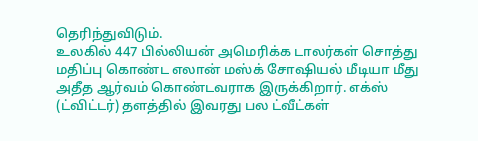தெரிந்துவிடும்.
உலகில் 447 பில்லியன் அமெரிக்க டாலர்கள் சொத்து மதிப்பு கொண்ட எலான் மஸ்க் சோஷியல் மீடியா மீது அதீத ஆர்வம் கொண்டவராக இருக்கிறார். எக்ஸ் (ட்விட்டர்) தளத்தில் இவரது பல ட்வீட்கள்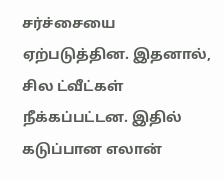சர்ச்சையை ஏற்படுத்தின. இதனால், சில ட்வீட்கள் நீக்கப்பட்டன. இதில் கடுப்பான எலான்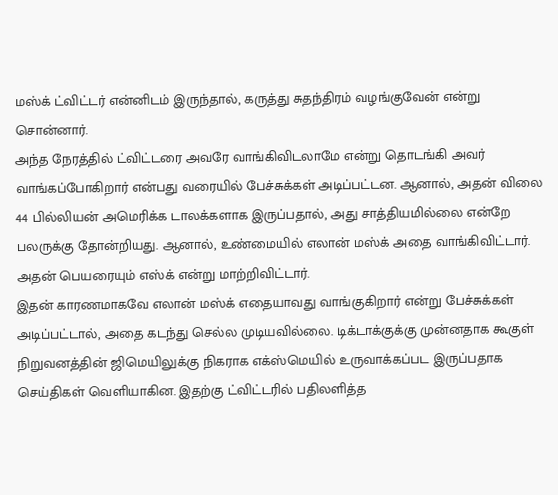மஸ்க் ட்விட்டர் என்னிடம் இருந்தால், கருத்து சுதந்திரம் வழங்குவேன் என்று சொன்னார்.
அந்த நேரத்தில் ட்விட்டரை அவரே வாங்கிவிடலாமே என்று தொடங்கி அவர் வாங்கப்போகிறார் என்பது வரையில் பேச்சுக்கள் அடிப்பட்டன. ஆனால், அதன் விலை 44 பில்லியன் அமெரிக்க டாலக்களாக இருப்பதால், அது சாத்தியமில்லை என்றே பலருக்கு தோன்றியது. ஆனால், உண்மையில் எலான் மஸ்க் அதை வாங்கிவிட்டார். அதன் பெயரையும் எஸ்க் என்று மாற்றிவிட்டார்.
இதன் காரணமாகவே எலான் மஸ்க் எதையாவது வாங்குகிறார் என்று பேச்சுக்கள் அடிப்பட்டால், அதை கடந்து செல்ல முடியவில்லை. டிக்டாக்குக்கு முன்னதாக கூகுள் நிறுவனத்தின் ஜிமெயிலுக்கு நிகராக எக்ஸ்மெயில் உருவாக்கப்பட இருப்பதாக செய்திகள் வெளியாகின. இதற்கு ட்விட்டரில் பதிலளித்த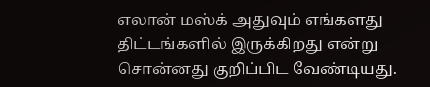எலான் மஸ்க் அதுவும் எங்களது திட்டங்களில் இருக்கிறது என்று சொன்னது குறிப்பிட வேண்டியது.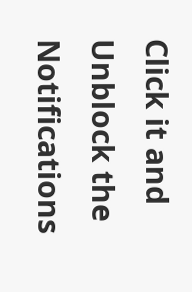Click it and Unblock the Notifications